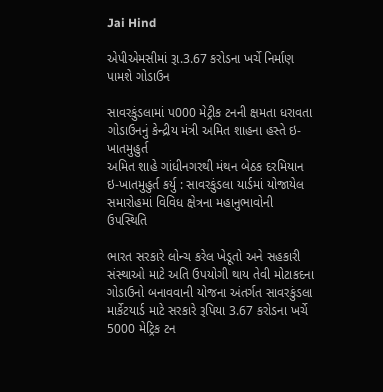Jai Hind

એપીએમસીમાં રૂા.3.67 કરોડના ખર્ચે નિર્માણ પામશે ગોડાઉન

સાવરકુંડલામાં પ000 મેટ્રીક ટનની ક્ષમતા ધરાવતા ગોડાઉનનું કેન્દ્રીય મંત્રી અમિત શાહના હસ્તે ઇ-ખાતમુહુર્ત
અમિત શાહે ગાંધીનગરથી મંથન બેઠક દરમિયાન ઇ-ખાતમુહુર્ત કર્યુ : સાવરકુંડલા યાર્ડમાં યોજાયેલ સમારોહમાં વિવિધ ક્ષેત્રના મહાનુભાવોની ઉપસ્થિતિ

ભારત સરકારે લોન્ચ કરેલ ખેડૂતો અને સહકારી સંસ્થાઓ માટે અતિ ઉપયોગી થાય તેવી મોટાકદના ગોડાઉનો બનાવવાની યોજના અંતર્ગત સાવરકુંડલા માર્કેટયાર્ડ માટે સરકારે રૂપિયા 3.67 કરોડના ખર્ચે 5000 મેટ્રિક ટન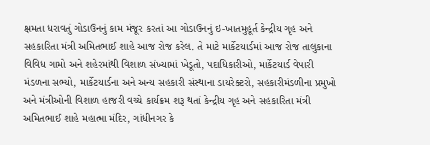ક્ષમતા ધરાવતું ગોડાઉનનું કામ મંજૂર કરતાં આ ગોડાઉનનું ઇ-ખાતમુહૂર્ત કેન્દ્રીય ગૃહ અને સહકારિતા મંત્રી અમિતભાઈ શાહે આજ રોજ કરેલ. તે માટે માર્કેટયાર્ડમાં આજ રોજ તાલુકાના વિવિધ ગામો અને શહેરમાંથી વિશાળ સંખ્યામાં ખેડૂતો, પદાધિકારીઓ, માર્કેટયાર્ડ વેપારી મંડળના સભ્યો, માર્કેટયાર્ડના અને અન્ય સહકારી સંસ્થાના ડાયરેક્ટરો, સહકારીમંડળીના પ્રમુખો અને મંત્રીઓની વિશાળ હાજરી વચ્ચે કાર્યક્રમ શરૂ થતાં કેન્દ્રીય ગૃહ અને સહકારિતા મંત્રી અમિતભાઈ શાહે મહાત્મા મંદિર, ગાંધીનગર કે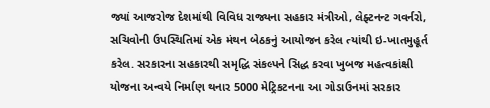જ્યાં આજરોજ દેશમાંથી વિવિધ રાજ્યના સહકાર મંત્રીઓ, લેફ્ટનન્ટ ગવર્નરો, સચિવોની ઉપસ્થિતિમાં એક મંથન બેઠકનું આયોજન કરેલ ત્યાંથી ઇ-ખાતમુહૂર્ત કરેલ. સરકારના સહકારથી સમૃદ્ધિ સંકલ્પને સિદ્ધ કરવા ખુબજ મહત્વકાંક્ષી યોજના અન્વયે નિર્માણ થનાર 5000 મેટ્રિકટનના આ ગોડાઉનમાં સરકાર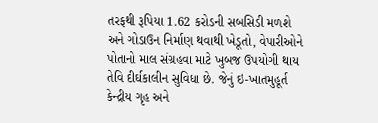તરફથી રૂપિયા 1.62 કરોડની સબસિડી મળશે અને ગોડાઉન નિર્માણ થવાથી ખેડૂતો, વેપારીઓને પોતાનો માલ સંગ્રહવા માટે ખુબજ ઉપયોગી થાય તેવિ દીર્ઘકાલીન સુવિધા છે. જેનું ઇ-ખાતમુહૂર્ત કેન્દ્રીય ગૃહ અને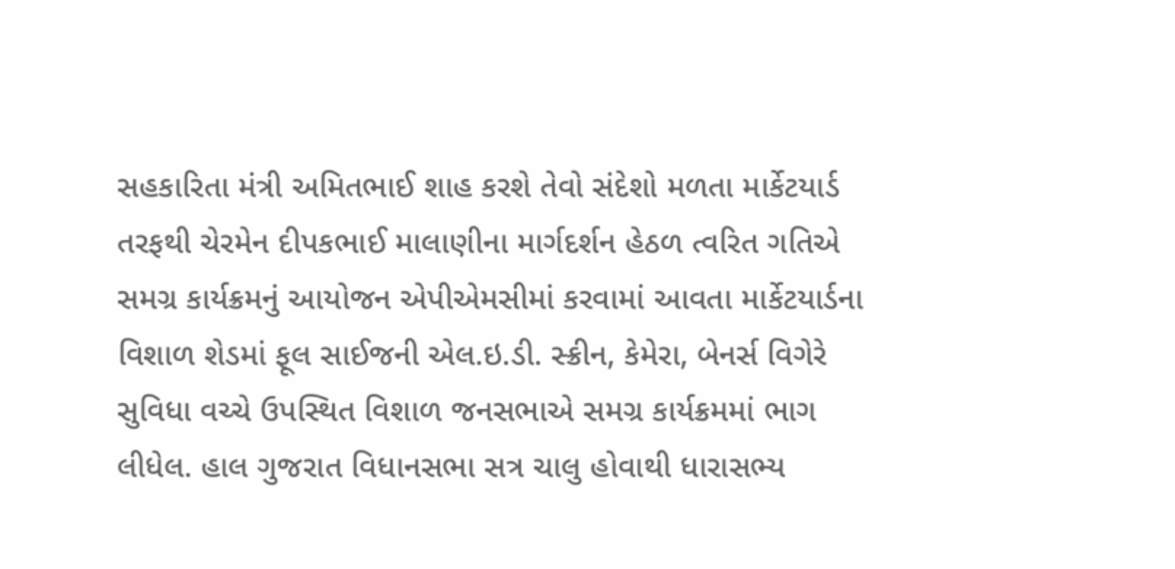સહકારિતા મંત્રી અમિતભાઈ શાહ કરશે તેવો સંદેશો મળતા માર્કેટયાર્ડ તરફથી ચેરમેન દીપકભાઈ માલાણીના માર્ગદર્શન હેઠળ ત્વરિત ગતિએ સમગ્ર કાર્યક્રમનું આયોજન એપીએમસીમાં કરવામાં આવતા માર્કેટયાર્ડના વિશાળ શેડમાં ફૂલ સાઈજની એલ.ઇ.ડી. સ્ક્રીન, કેમેરા, બેનર્સ વિગેરે સુવિધા વચ્ચે ઉપસ્થિત વિશાળ જનસભાએ સમગ્ર કાર્યક્રમમાં ભાગ લીધેલ. હાલ ગુજરાત વિધાનસભા સત્ર ચાલુ હોવાથી ધારાસભ્ય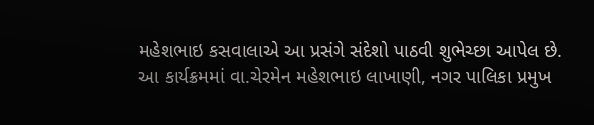મહેશભાઇ કસવાલાએ આ પ્રસંગે સંદેશો પાઠવી શુભેચ્છા આપેલ છે.
આ કાર્યક્રમમાં વા.ચેરમેન મહેશભાઇ લાખાણી, નગર પાલિકા પ્રમુખ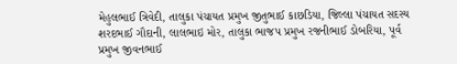મેહુલભાઈ ત્રિવેદી, તાલુકા પંચાયત પ્રમુખ જીતુભાઈ કાછડિયા, જિલ્લા પંચાયત સદસ્ય શરદભાઈ ગૌદાની, લાલભાઇ મોર, તાલુકા ભાજપ પ્રમુખ રજનીભાઈ ડોબરિયા, પૂર્વ પ્રમુખ જીવનભાઈ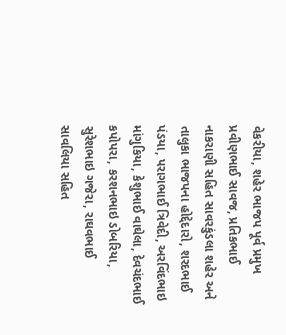વેકરીયા, શહેર ભાજપ પૂર્વ પ્રમુખ પ્રવીણભાઈ સાવજ, પ્રતિકભાઈ નાકરાણી સહિત સાવરકુંડલા શહેર અને તાલુકા ભાજપના હોદ્દેદારો, શરદભાઈ પંડયા, પરાગભાઈ ત્રિવેદી, અરવિંદભાઇ માંગુકિયા, કેશુભાઈ વાઘેલા, દેવચંદભાઈ કપોપરા, કરશનભાઇ ડોબરિયા, સુરેશભાઇ ગજેરા, રાઘવભાઈ સાવલિયા સહિત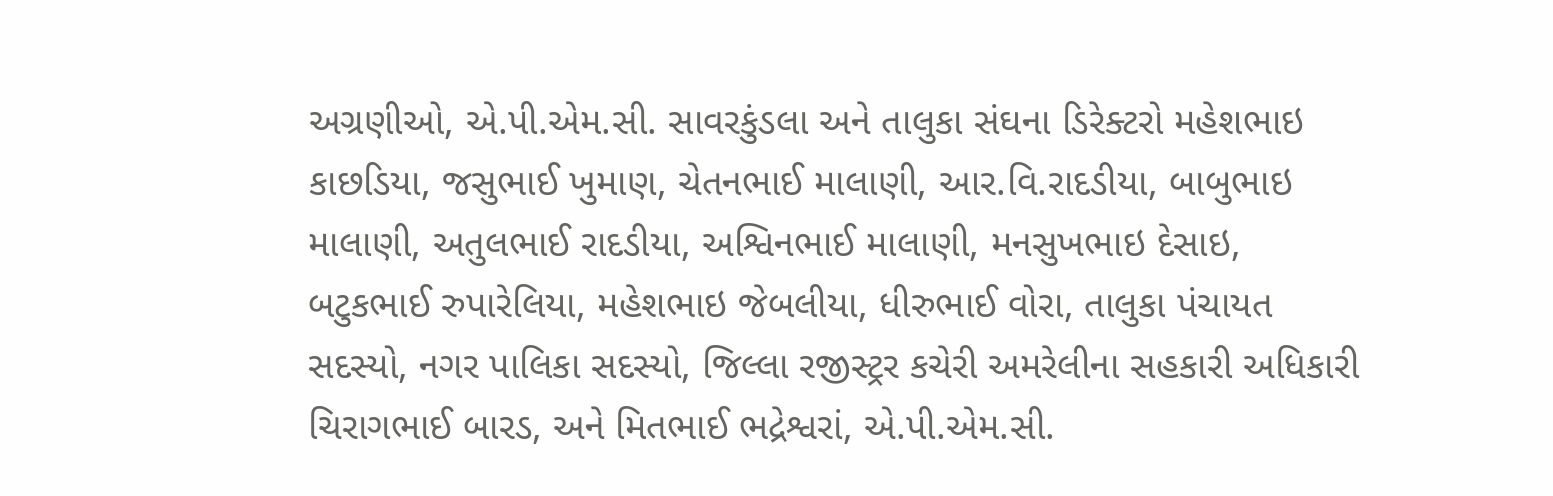અગ્રણીઓ, એ.પી.એમ.સી. સાવરકુંડલા અને તાલુકા સંઘના ડિરેક્ટરો મહેશભાઇ કાછડિયા, જસુભાઈ ખુમાણ, ચેતનભાઈ માલાણી, આર.વિ.રાદડીયા, બાબુભાઇ માલાણી, અતુલભાઈ રાદડીયા, અશ્વિનભાઈ માલાણી, મનસુખભાઇ દેસાઇ, બટુકભાઈ રુપારેલિયા, મહેશભાઇ જેબલીયા, ધીરુભાઈ વોરા, તાલુકા પંચાયત સદસ્યો, નગર પાલિકા સદસ્યો, જિલ્લા રજીસ્ટ્રર કચેરી અમરેલીના સહકારી અધિકારી ચિરાગભાઈ બારડ, અને મિતભાઈ ભદ્રેશ્વરાં, એ.પી.એમ.સી.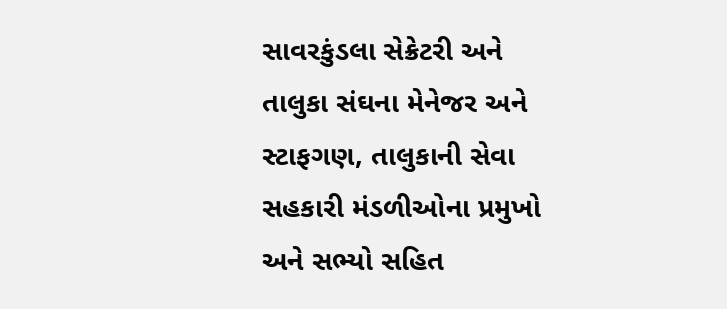સાવરકુંડલા સેક્રેટરી અને તાલુકા સંઘના મેનેજર અને સ્ટાફગણ, તાલુકાની સેવા સહકારી મંડળીઓના પ્રમુખો અને સભ્યો સહિત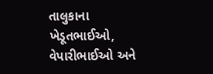તાલુકાના ખેડૂતભાઈઓ, વેપારીભાઈઓ અને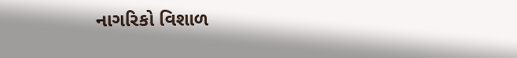નાગરિકો વિશાળ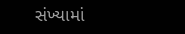સંખ્યામાં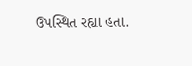ઉપસ્થિત રહ્યા હતા.